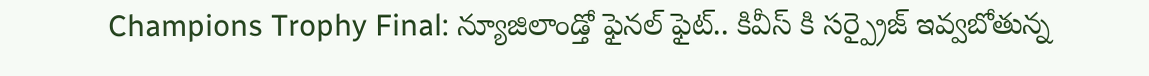Champions Trophy Final: న్యూజిలాండ్తో ఫైనల్ ఫైట్.. కివీస్ కి సర్ప్రైజ్ ఇవ్వబోతున్న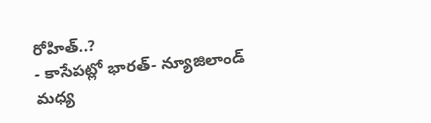రోహిత్..?
- కాసేపట్లో భారత్- న్యూజిలాండ్ మధ్య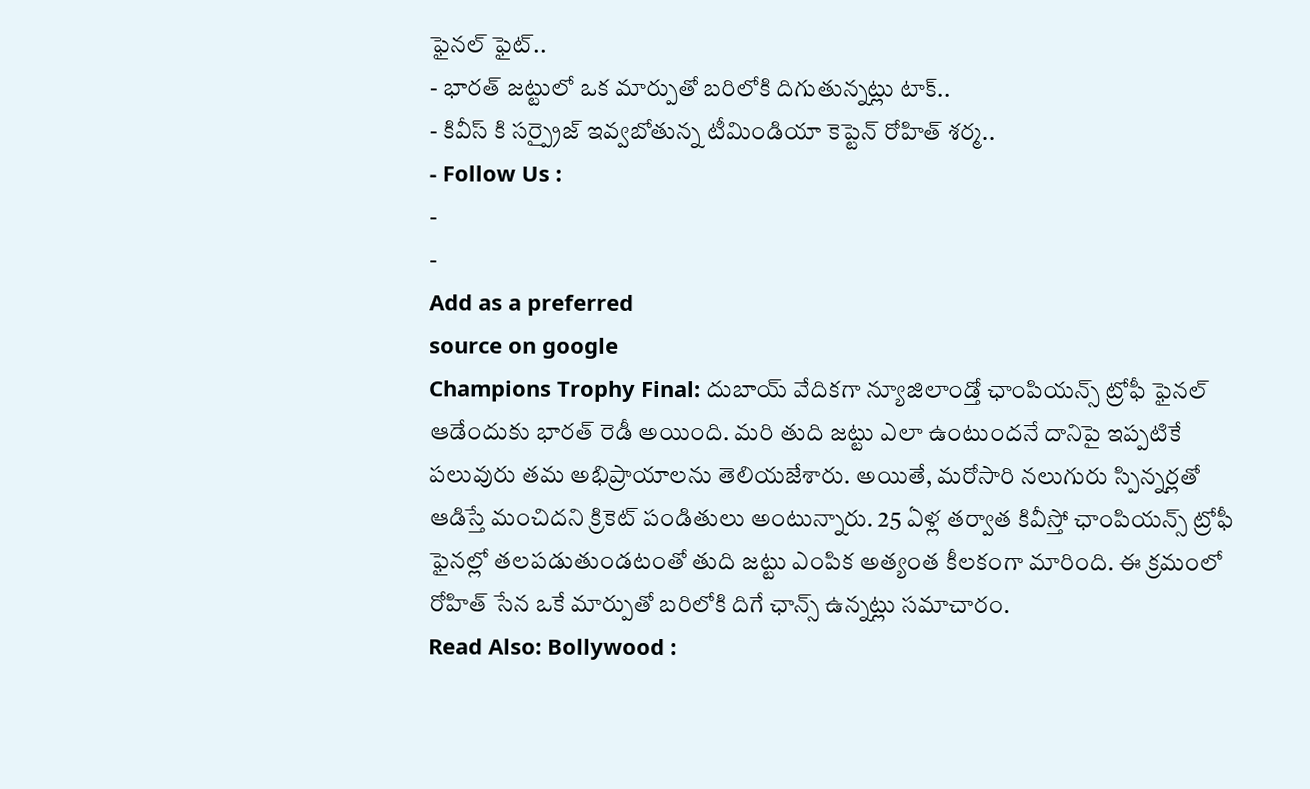ఫైనల్ ఫైట్..
- భారత్ జట్టులో ఒక మార్పుతో బరిలోకి దిగుతున్నట్లు టాక్..
- కివీస్ కి సర్ప్రైజ్ ఇవ్వబోతున్న టీమిండియా కెప్టెన్ రోహిత్ శర్మ..
- Follow Us :
-
-
Add as a preferred
source on google
Champions Trophy Final: దుబాయ్ వేదికగా న్యూజిలాండ్తో ఛాంపియన్స్ ట్రోఫీ ఫైనల్ ఆడేందుకు భారత్ రెడీ అయింది. మరి తుది జట్టు ఎలా ఉంటుందనే దానిపై ఇప్పటికే పలువురు తమ అభిప్రాయాలను తెలియజేశారు. అయితే, మరోసారి నలుగురు స్పిన్నర్లతో ఆడిస్తే మంచిదని క్రికెట్ పండితులు అంటున్నారు. 25 ఏళ్ల తర్వాత కివీస్తో ఛాంపియన్స్ ట్రోఫీ ఫైనల్లో తలపడుతుండటంతో తుది జట్టు ఎంపిక అత్యంత కీలకంగా మారింది. ఈ క్రమంలో రోహిత్ సేన ఒకే మార్పుతో బరిలోకి దిగే ఛాన్స్ ఉన్నట్లు సమాచారం.
Read Also: Bollywood :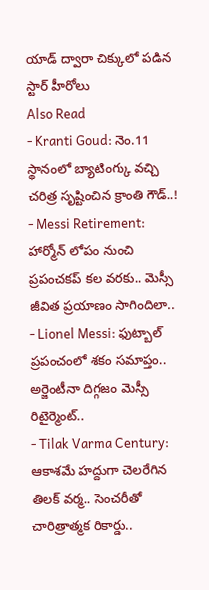యాడ్ ద్వారా చిక్కులో పడిన స్టార్ హీరోలు
Also Read
- Kranti Goud: నెం.11 స్థానంలో బ్యాటింగ్కు వచ్చి చరిత్ర సృష్టించిన క్రాంతి గౌడ్..!
- Messi Retirement: హార్మోన్ లోపం నుంచి ప్రపంచకప్ కల వరకు.. మెస్సీ జీవిత ప్రయాణం సాగిందిలా..
- Lionel Messi: ఫుట్బాల్ ప్రపంచంలో శకం సమాప్తం.. అర్జెంటీనా దిగ్గజం మెస్సీ రిటైర్మెంట్..
- Tilak Varma Century: ఆకాశమే హద్దుగా చెలరేగిన తిలక్ వర్మ.. సెంచరీతో చారిత్రాత్మక రికార్డు..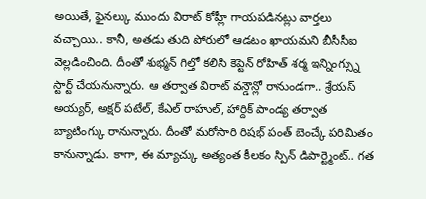అయితే, ఫైనల్కు ముందు విరాట్ కోహ్లీ గాయపడినట్లు వార్తలు వచ్చాయి.. కానీ, అతడు తుది పోరులో ఆడటం ఖాయమని బీసీసీఐ వెల్లడించింది. దీంతో శుభ్మన్ గిల్తో కలిసి కెప్టెన్ రోహిత్ శర్మ ఇన్నింగ్స్ను స్టార్ట్ చేయనున్నారు. ఆ తర్వాత విరాట్ వన్డౌన్లో రానుండగా.. శ్రేయస్ అయ్యర్, అక్షర్ పటేల్, కేఎల్ రాహుల్, హార్దిక్ పాండ్య తర్వాత బ్యాటింగ్కు రానున్నారు. దీంతో మరోసారి రిషభ్ పంత్ బెంచ్కే పరిమితం కానున్నాడు. కాగా, ఈ మ్యాచ్కు అత్యంత కీలకం స్పిన్ డిపార్ట్మెంట్.. గత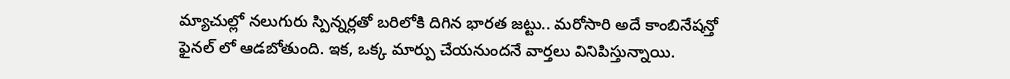మ్యాచుల్లో నలుగురు స్పిన్నర్లతో బరిలోకి దిగిన భారత జట్టు.. మరోసారి అదే కాంబినేషన్తో ఫైనల్ లో ఆడబోతుంది. ఇక, ఒక్క మార్పు చేయనుందనే వార్తలు వినిపిస్తున్నాయి.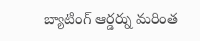బ్యాటింగ్ ఆర్డర్ను మరింత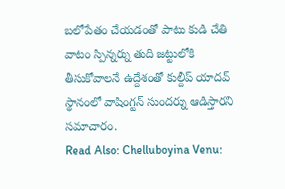బలోపేతం చేయడంతో పాటు కుడి చేతి వాటం స్పిన్నర్ను తుది జట్టులోకి తీసుకోవాలనే ఉద్దేశంతో కుల్దీప్ యాదవ్ స్థానంలో వాషింగ్టన్ సుందర్ను ఆడిస్తారని సమాచారం.
Read Also: Chelluboyina Venu: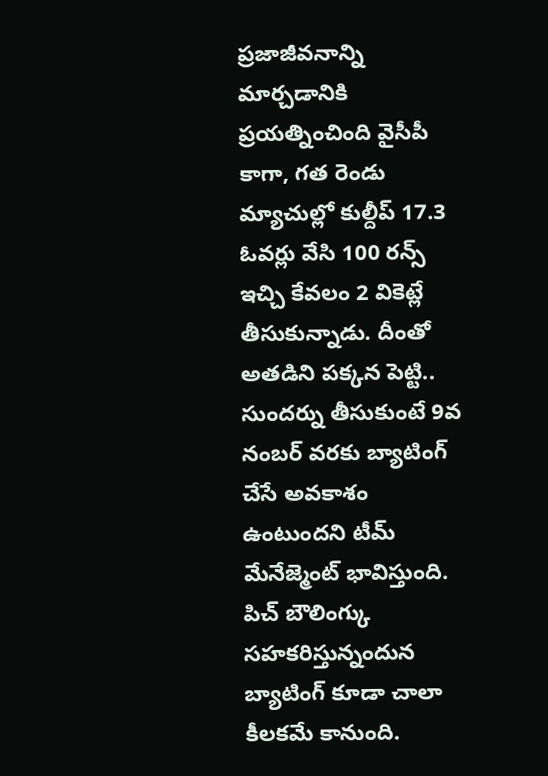ప్రజాజీవనాన్ని మార్చడానికి ప్రయత్నించింది వైసీపీ
కాగా, గత రెండు మ్యాచుల్లో కుల్దీప్ 17.3 ఓవర్లు వేసి 100 రన్స్ ఇచ్చి కేవలం 2 వికెట్లే తీసుకున్నాడు. దీంతో అతడిని పక్కన పెట్టి.. సుందర్ను తీసుకుంటే 9వ నంబర్ వరకు బ్యాటింగ్ చేసే అవకాశం ఉంటుందని టీమ్ మేనేజ్మెంట్ భావిస్తుంది. పిచ్ బౌలింగ్కు సహకరిస్తున్నందున బ్యాటింగ్ కూడా చాలా కీలకమే కానుంది.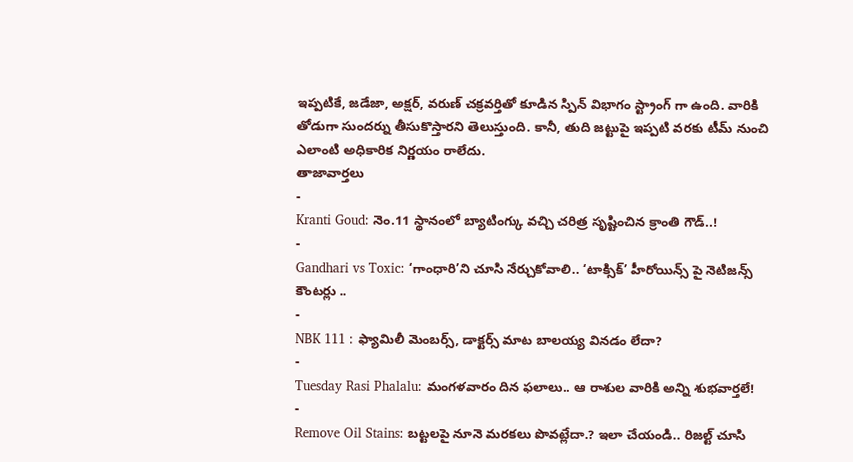ఇప్పటికే, జడేజా, అక్షర్, వరుణ్ చక్రవర్తితో కూడిన స్పిన్ విభాగం స్ట్రాంగ్ గా ఉంది. వారికి తోడుగా సుందర్ను తీసుకొస్తారని తెలుస్తుంది. కానీ, తుది జట్టుపై ఇప్పటి వరకు టీమ్ నుంచి ఎలాంటి అధికారిక నిర్ణయం రాలేదు.
తాజావార్తలు
-
Kranti Goud: నెం.11 స్థానంలో బ్యాటింగ్కు వచ్చి చరిత్ర సృష్టించిన క్రాంతి గౌడ్..!
-
Gandhari vs Toxic: ‘గాంధారి’ని చూసి నేర్చుకోవాలి.. ‘టాక్సిక్’ హీరోయిన్స్ పై నెటిజన్స్ కౌంటర్లు ..
-
NBK 111 : ఫ్యామిలీ మెంబర్స్, డాక్టర్స్ మాట బాలయ్య వినడం లేదా?
-
Tuesday Rasi Phalalu: మంగళవారం దిన ఫలాలు.. ఆ రాశుల వారికి అన్ని శుభవార్తలే!
-
Remove Oil Stains: బట్టలపై నూనె మరకలు పొవట్లేదా.? ఇలా చేయండి.. రిజల్ట్ చూసి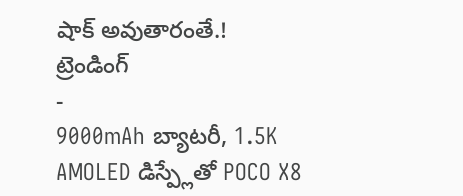షాక్ అవుతారంతే.!
ట్రెండింగ్
-
9000mAh బ్యాటరీ, 1.5K AMOLED డిస్ప్లేతో POCO X8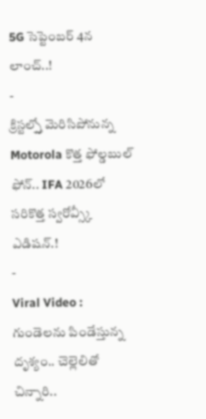5G సెప్టెంబర్ 4న లాంచ్..!
-
క్రిస్టల్స్తో మెరిసిపోనున్న Motorola కొత్త ఫోల్డబుల్ ఫోన్.. IFA 2026లో సరికొత్త స్వరోవ్స్కీ ఎడిషన్.!
-
Viral Video : గుండెలను పిండేస్తున్న దృశ్యం.. చెల్లెలితో చిన్నారి..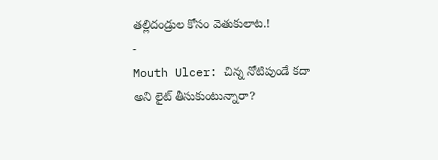తల్లిదండ్రుల కోసం వెతుకులాట.!
-
Mouth Ulcer: చిన్న నోటిపుండే కదా అని లైట్ తీసుకుంటున్నారా?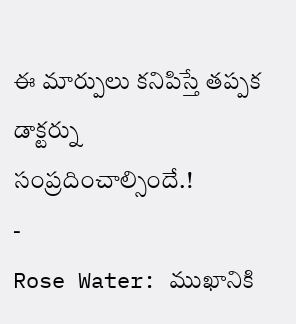ఈ మార్పులు కనిపిస్తే తప్పక డాక్టర్ను సంప్రదించాల్సిందే.!
-
Rose Water: ముఖానికి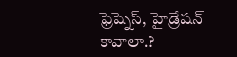ఫ్రెష్నెస్, హైడ్రేషన్ కావాలా.?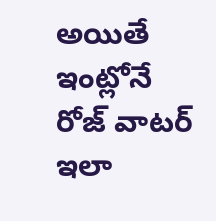అయితే ఇంట్లోనే రోజ్ వాటర్ ఇలా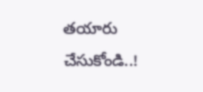తయారు చేసుకోండి..!